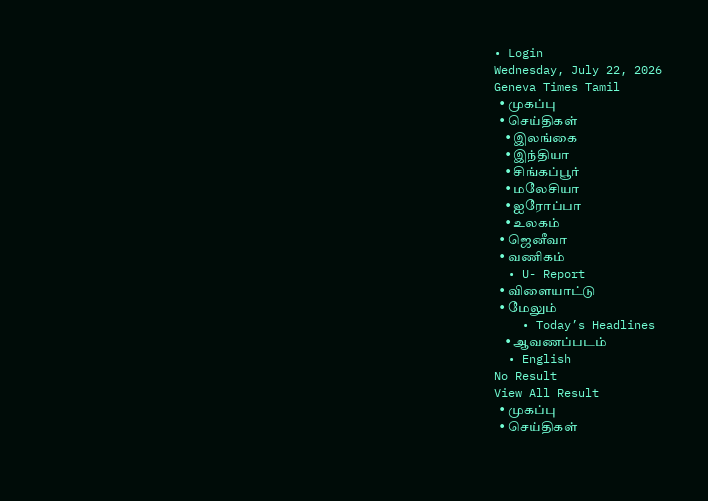• Login
Wednesday, July 22, 2026
Geneva Times Tamil
  • முகப்பு
  • செய்திகள்
    • இலங்கை
    • இந்தியா
    • சிங்கப்பூர்
    • மலேசியா
    • ஐரோப்பா
    • உலகம்
  • ஜெனீவா
  • வணிகம்
  • U- Report
  • விளையாட்டு
  • மேலும்
    • Today’s Headlines
    • ஆவணப்படம்
  • English
No Result
View All Result
  • முகப்பு
  • செய்திகள்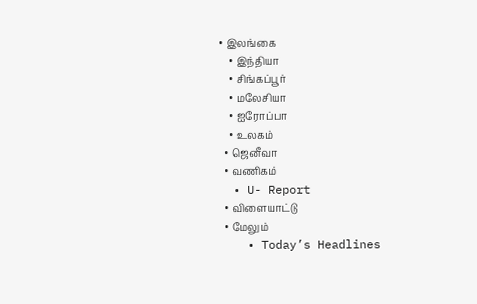• இலங்கை
    • இந்தியா
    • சிங்கப்பூர்
    • மலேசியா
    • ஐரோப்பா
    • உலகம்
  • ஜெனீவா
  • வணிகம்
  • U- Report
  • விளையாட்டு
  • மேலும்
    • Today’s Headlines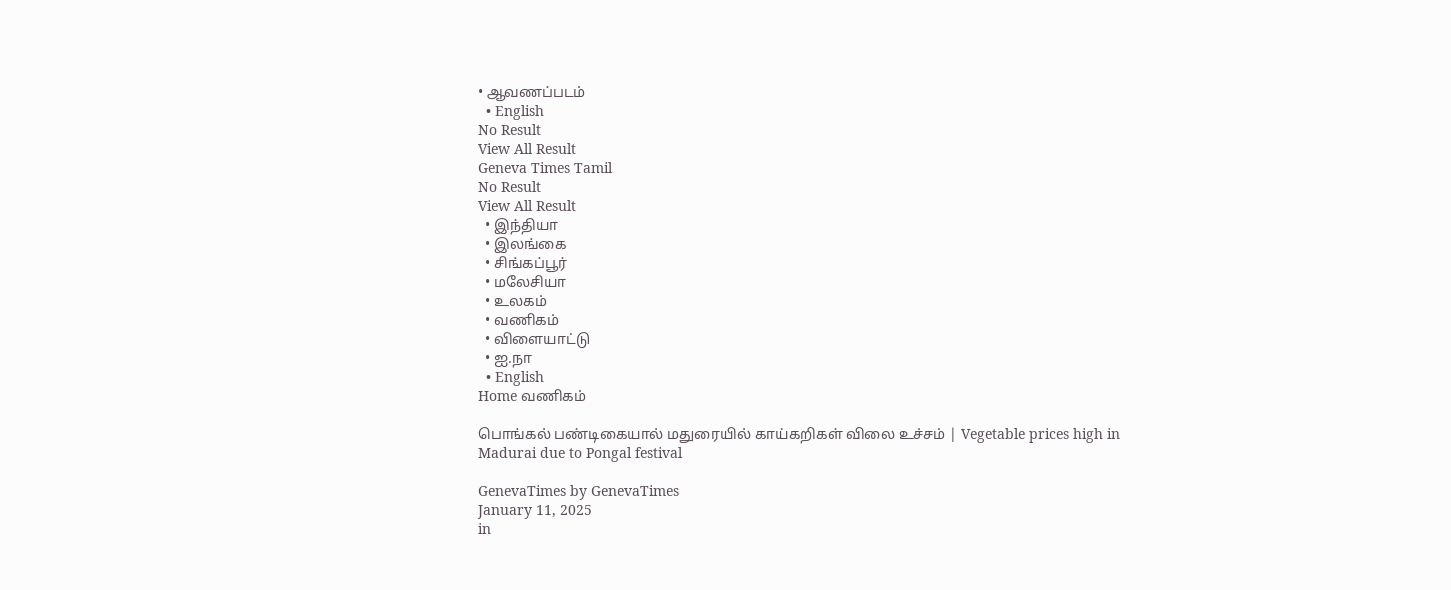• ஆவணப்படம்
  • English
No Result
View All Result
Geneva Times Tamil
No Result
View All Result
  • இந்தியா
  • இலங்கை
  • சிங்கப்பூர்
  • மலேசியா
  • உலகம்
  • வணிகம்
  • விளையாட்டு
  • ஐ.நா
  • English
Home வணிகம்

பொங்கல் பண்டிகையால் மதுரையில் காய்கறிகள் விலை உச்சம் | Vegetable prices high in Madurai due to Pongal festival

GenevaTimes by GenevaTimes
January 11, 2025
in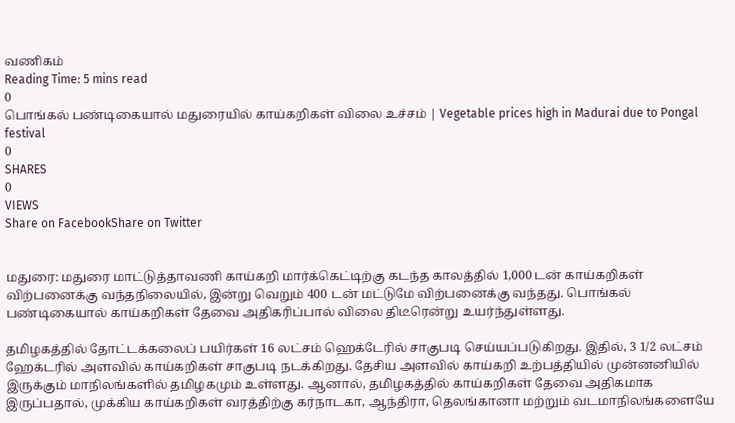வணிகம்
Reading Time: 5 mins read
0
பொங்கல் பண்டிகையால் மதுரையில் காய்கறிகள் விலை உச்சம் | Vegetable prices high in Madurai due to Pongal festival
0
SHARES
0
VIEWS
Share on FacebookShare on Twitter


மதுரை: மதுரை மாட்டுத்தாவணி காய்கறி மார்க்கெட்டிற்கு கடந்த காலத்தில் 1,000 டன் காய்கறிகள் விற்பனைக்கு வந்தநிலையில், இன்று வெறும் 400 டன் மட்டுமே விற்பனைக்கு வந்தது. பொங்கல் பண்டிகையால் காய்கறிகள் தேவை அதிகரிப்பால் விலை திடீரென்று உயர்ந்துள்ளது.

தமிழகத்தில் தோட்டக்கலைப் பயிர்கள் 16 லட்சம் ஹெக்டேரில் சாகுபடி செய்யப்படுகிறது. இதில், 3 1/2 லட்சம் ஹேக்டரில் அளவில் காய்கறிகள் சாகுபடி நடக்கிறது. தேசிய அளவில் காய்கறி உற்பத்தியில் முன்னனியில் இருக்கும் மாநிலங்களில் தமிழகமும் உள்ளது. ஆனால், தமிழகத்தில் காய்கறிகள் தேவை அதிகமாக இருப்பதால், முக்கிய காய்கறிகள் வரத்திற்கு கர்நாடகா, ஆந்திரா, தெலங்கானா மற்றும் வடமாநிலங்களையே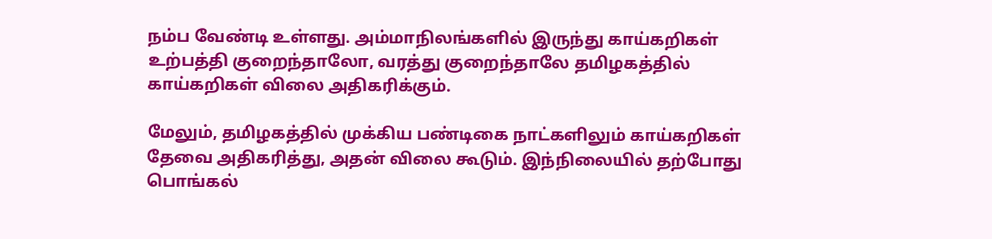நம்ப வேண்டி உள்ளது. அம்மாநிலங்களில் இருந்து காய்கறிகள் உற்பத்தி குறைந்தாலோ, வரத்து குறைந்தாலே தமிழகத்தில் காய்கறிகள் விலை அதிகரிக்கும்.

மேலும், தமிழகத்தில் முக்கிய பண்டிகை நாட்களிலும் காய்கறிகள் தேவை அதிகரித்து, அதன் விலை கூடும். இந்நிலையில் தற்போது பொங்கல்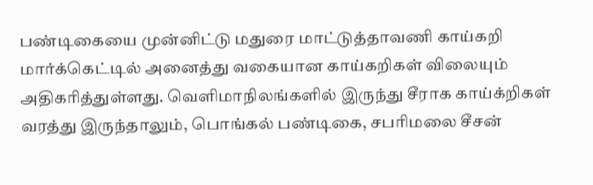பண்டிகையை முன்னிட்டு மதுரை மாட்டுத்தாவணி காய்கறி மார்க்கெட்டில் அனைத்து வகையான காய்கறிகள் விலையும் அதிகரித்துள்ளது. வெளிமாநிலங்களில் இருந்து சீராக காய்க்றிகள் வரத்து இருந்தாலும், பொங்கல் பண்டிகை, சபரிமலை சீசன்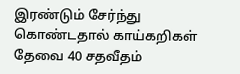இரண்டும் சேர்ந்து கொண்டதால் காய்கறிகள் தேவை 40 சதவீதம்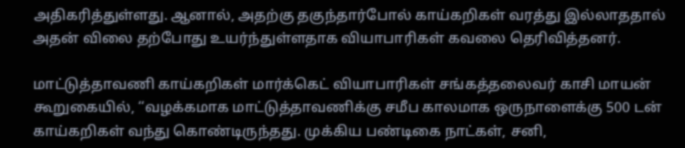அதிகரித்துள்ளது. ஆனால், அதற்கு தகுந்தார்போல் காய்கறிகள் வரத்து இல்லாததால் அதன் விலை தற்போது உயர்ந்துள்ளதாக வியாபாரிகள் கவலை தெரிவித்தனர்.

மாட்டுத்தாவணி காய்கறிகள் மார்க்கெட் வியாபாரிகள் சங்கத்தலைவர் காசி மாயன் கூறுகையில், ‘‘வழக்கமாக மாட்டுத்தாவணிக்கு சமீப காலமாக ஒருநாளைக்கு 500 டன் காய்கறிகள் வந்து கொண்டிருந்தது. முக்கிய பண்டிகை நாட்கள், சனி,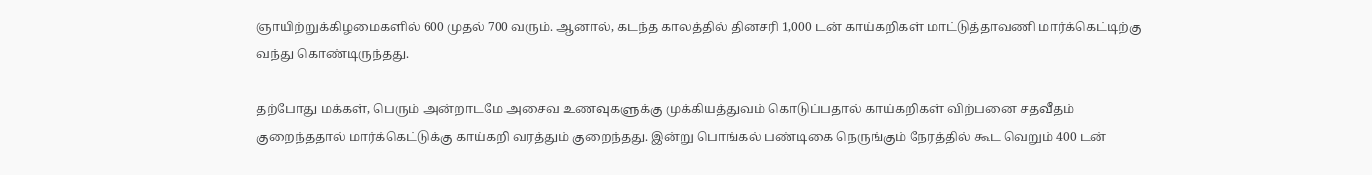ஞாயிற்றுக்கிழமைகளில் 600 முதல் 700 வரும். ஆனால், கடந்த காலத்தில் தினசரி 1,000 டன் காய்கறிகள் மாட்டுத்தாவணி மார்க்கெட்டிற்கு வந்து கொண்டிருந்தது.

தற்போது மக்கள், பெரும் அன்றாடமே அசைவ உணவுகளுக்கு முக்கியத்துவம் கொடுப்பதால் காய்கறிகள் விற்பனை சதவீதம் குறைந்ததால் மார்க்கெட்டுக்கு காய்கறி வரத்தும் குறைந்தது. இன்று பொங்கல் பண்டிகை நெருங்கும் நேரத்தில் கூட வெறும் 400 டன்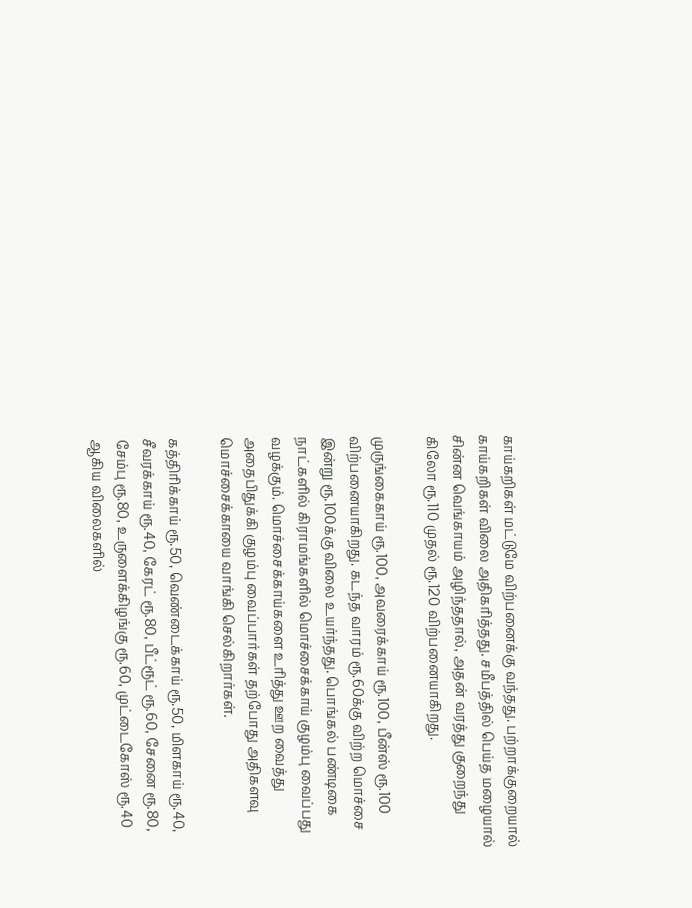காய்கறிகள் மட்டுமே விற்பனைக்கு வந்தது. பற்றாக்குறையால் காய்கறிகள் விலை அதிகரித்தது. சமீபத்தில் பெய்த மழையால் சின்ன வெங்காயம் அழிந்ததால், அதன் வரத்து குறைந்து கிலோ ரூ.110 முதல் ரூ.120 விற்பனையாகிறது.

முருங்கைகாய் ரூ.100, அவரைக்காய் ரூ.100, பீன்ஸ் ரூ.100 விற்பனையாகிறது. கடந்த வாரம் ரூ.60க்கு விற்ற மொச்சை இன்று ரூ.100க்கு விலை உயர்ந்தது. பொங்கல் பண்டிகை நாட்களில் கிராமங்களில் மொச்சைக்காய் குழம்பு வைப்பது வழக்கும். மொச்சைக்காய்களை உரித்து ஊற வைத்து அதைபிதுக்கி குழம்பு வைப்பார்கள் தற்போது அதிகளவு மொச்சைக்காயை வாங்கி செல்கிறார்கள்.

கத்திரிக்காய் ரூ.50, வெண்டைக்காய் ரூ.50, மிளகாய் ரூ.40, சீவரக்காய் ரூ.40, கேரட் ரூ.80, பீட்ரூட் ரூ.60, சேனை ரூ.80, சேம்பு ரூ.80, உருளைக்கிழங்கு ரூ.60, முட்டைகோஸ் ரூ.40 ஆகிய விலைகளில்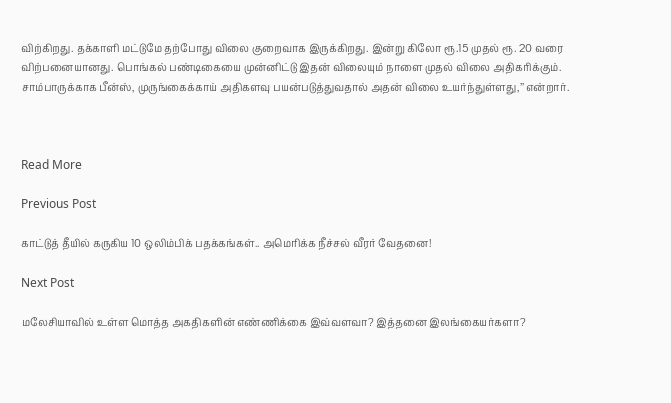விற்கிறது. தக்காளி மட்டுமே தற்போது விலை குறைவாக இருக்கிறது. இன்று கிலோ ரூ.15 முதல் ரூ. 20 வரை விற்பனையானது. பொங்கல் பண்டிகையை முன்னிட்டு இதன் விலையும் நாளை முதல் விலை அதிகரிக்கும். சாம்பாருக்காக பீன்ஸ், முருங்கைக்காய் அதிகளவு பயன்படுத்துவதால் அதன் விலை உயர்ந்துள்ளது,’’ என்றார்.



Read More

Previous Post

காட்டுத் தீயில் கருகிய 10 ஒலிம்பிக் பதக்கங்கள்.. அமெரிக்க நீச்சல் வீரர் வேதனை!

Next Post

மலேசியாவில் உள்ள மொத்த அகதிகளின் எண்ணிக்கை இவ்வளவா? இத்தனை இலங்கையர்களா?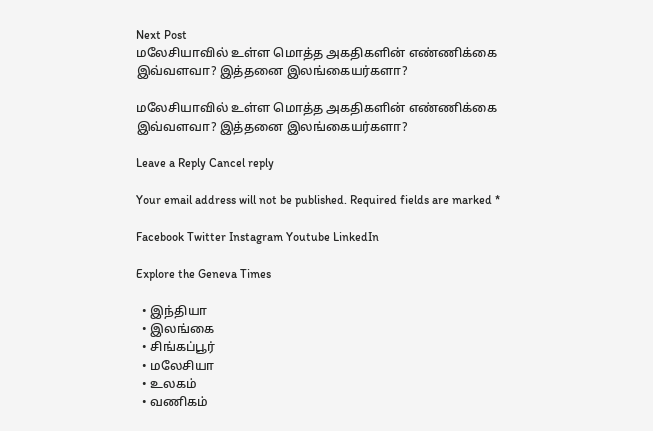Next Post
மலேசியாவில் உள்ள மொத்த அகதிகளின் எண்ணிக்கை இவ்வளவா? இத்தனை இலங்கையர்களா?

மலேசியாவில் உள்ள மொத்த அகதிகளின் எண்ணிக்கை இவ்வளவா? இத்தனை இலங்கையர்களா?

Leave a Reply Cancel reply

Your email address will not be published. Required fields are marked *

Facebook Twitter Instagram Youtube LinkedIn

Explore the Geneva Times

  • இந்தியா
  • இலங்கை
  • சிங்கப்பூர்
  • மலேசியா
  • உலகம்
  • வணிகம்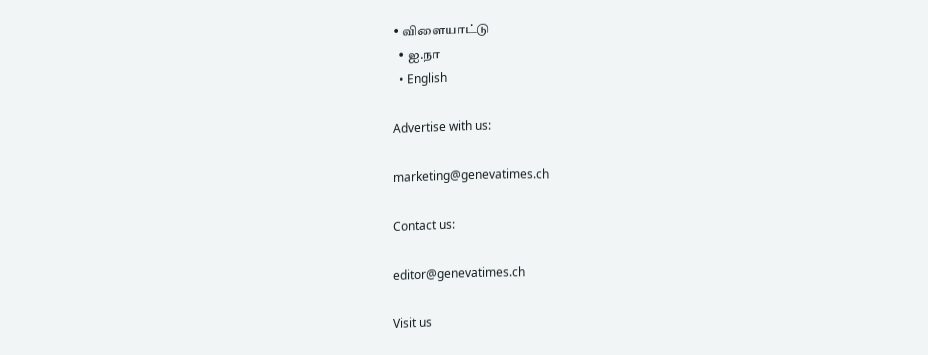• விளையாட்டு
  • ஐ.நா
  • English

Advertise with us:

marketing@genevatimes.ch

Contact us:

editor@genevatimes.ch

Visit us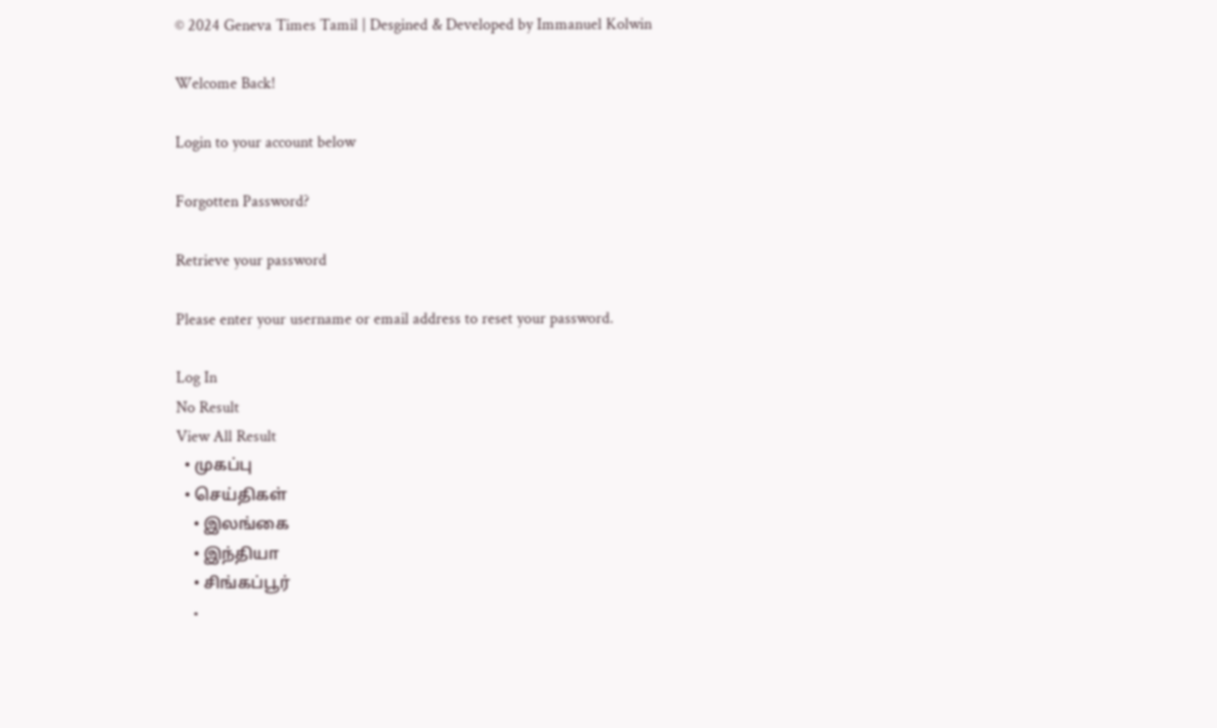© 2024 Geneva Times Tamil | Desgined & Developed by Immanuel Kolwin

Welcome Back!

Login to your account below

Forgotten Password?

Retrieve your password

Please enter your username or email address to reset your password.

Log In
No Result
View All Result
  • முகப்பு
  • செய்திகள்
    • இலங்கை
    • இந்தியா
    • சிங்கப்பூர்
    •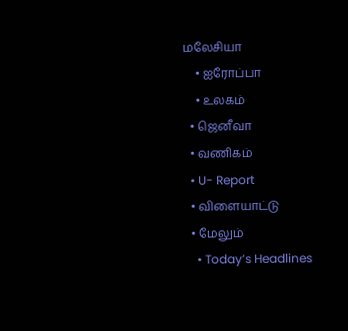மலேசியா
    • ஐரோப்பா
    • உலகம்
  • ஜெனீவா
  • வணிகம்
  • U- Report
  • விளையாட்டு
  • மேலும்
    • Today’s Headlines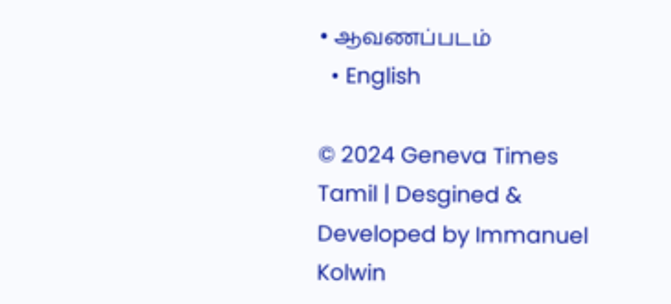• ஆவணப்படம்
  • English

© 2024 Geneva Times Tamil | Desgined & Developed by Immanuel Kolwin